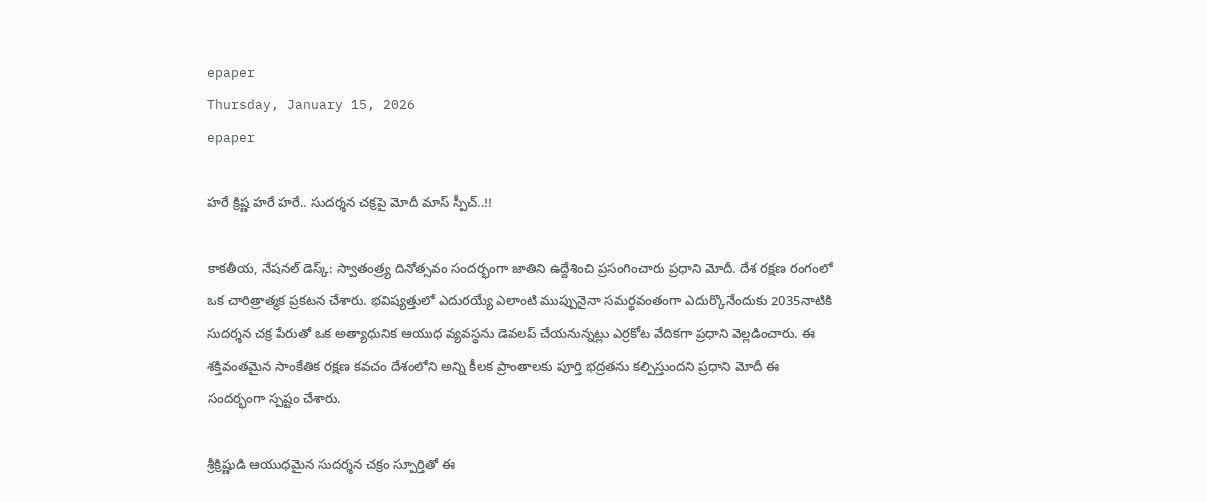epaper
Thursday, January 15, 2026
epaper

హరే క్రిష్ణ హరే హరే.. సుదర్శన చక్రపై మోదీ మాస్ స్పీచ్..!!

కాకతీయ, నేషనల్ డెస్క్: స్వాతంత్ర్య దినోత్సవం సందర్భంగా జాతిని ఉద్దేశించి ప్రసంగించారు ప్రధాని మోదీ. దేశ రక్షణ రంగంలో ఒక చారిత్రాత్మక ప్రకటన చేశారు. భవిష్యత్తులో ఎదురయ్యే ఎలాంటి ముప్పునైనా సమర్థవంతంగా ఎదుర్కొనేందుకు 2035నాటికి సుదర్శన చక్ర పేరుతో ఒక అత్యాధునిక ఆయుధ వ్యవస్థను డెవలప్ చేయనున్నట్లు ఎర్రకోట వేదికగా ప్రధాని వెల్లడించారు. ఈ శక్తివంతమైన సాంకేతిక రక్షణ కవచం దేశంలోని అన్ని కీలక ప్రాంతాలకు పూర్తి భద్రతను కల్పిస్తుందని ప్రధాని మోదీ ఈ సందర్భంగా స్పష్టం చేశారు.

శ్రీక్రిష్ణుడి ఆయుధమైన సుదర్శన చక్రం స్పూర్తితో ఈ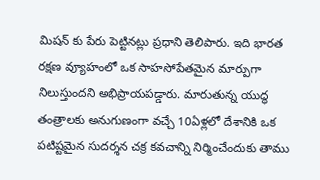మిషన్ కు పేరు పెట్టినట్లు ప్రధాని తెలిపారు. ఇది భారత రక్షణ వ్యూహంలో ఒక సాహసోపేతమైన మార్పుగా నిలుస్తుందని అభిప్రాయపడ్డారు. మారుతున్న యుద్ధ తంత్రాలకు అనుగుణంగా వచ్చే 10ఏళ్లలో దేశానికి ఒక పటిష్టమైన సుదర్శన చక్ర కవచాన్ని నిర్మించేందుకు తాము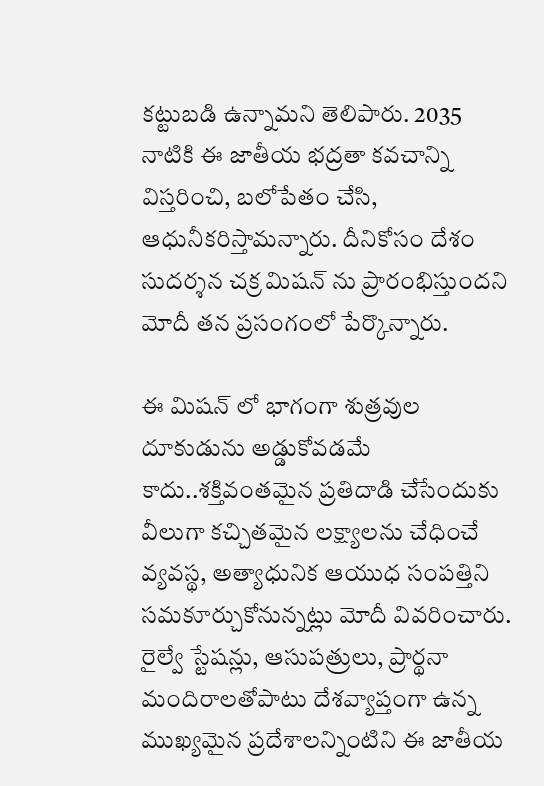కట్టుబడి ఉన్నామని తెలిపారు. 2035 నాటికి ఈ జాతీయ భద్రతా కవచాన్ని విస్తరించి, బలోపేతం చేసి, ఆధునీకరిస్తామన్నారు. దీనికోసం దేశం సుదర్శన చక్ర మిషన్ ను ప్రారంభిస్తుందని మోదీ తన ప్రసంగంలో పేర్కొన్నారు.

ఈ మిషన్ లో భాగంగా శుత్రవుల దూకుడును అడ్డుకోవడమే కాదు..శక్తివంతమైన ప్రతిదాడి చేసేందుకు వీలుగా కచ్చితమైన లక్ష్యాలను చేధించే వ్యవస్థ, అత్యాధునిక ఆయుధ సంపత్తిని సమకూర్చుకోనున్నట్లు మోదీ వివరించారు. రైల్వే స్టేషన్లు, ఆసుపత్రులు, ప్రార్థనా మందిరాలతోపాటు దేశవ్యాప్తంగా ఉన్న ముఖ్యమైన ప్రదేశాలన్నింటిని ఈ జాతీయ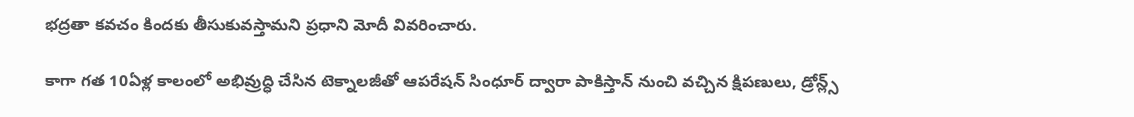భద్రతా కవచం కిందకు తీసుకువస్తామని ప్రధాని మోదీ వివరించారు.

కాగా గత 10ఏళ్ల కాలంలో అభివ్రుద్ధి చేసిన టెక్నాలజీతో ఆపరేషన్ సింధూర్ ద్వారా పాకిస్తాన్ నుంచి వచ్చిన క్షిపణులు, డ్రోన్ల్స్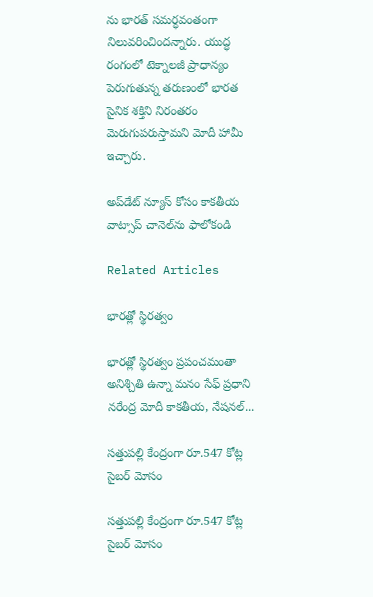ను భారత్ సమర్ధవంతంగా నిలువరించిందన్నారు. యుద్ధ రంగంలో టెక్నాలజీ ప్రాధాన్యం పెరుగుతున్న తరుణంలో భారత సైనిక శక్తిని నిరంతరం మెరుగుపరుస్తామని మోదీ హామీ ఇచ్చారు.

అప్‌డేట్ న్యూస్ కోసం కాక‌తీయ వాట్సాప్ చానెల్‌ను ఫాలోకండి

Related Articles

భారత్లో స్థిరత్వం

భారత్లో స్థిరత్వం ప్రపంచమంతా అనిశ్చితి ఉన్నా మ‌నం సేఫ్‌ ప్రధాని న‌రేంద్ర మోదీ కాక‌తీయ‌, నేష‌న‌ల్...

సత్తుపల్లి కేంద్రంగా రూ.547 కోట్ల సైబర్‌ మోసం

సత్తుపల్లి కేంద్రంగా రూ.547 కోట్ల సైబర్‌ మోసం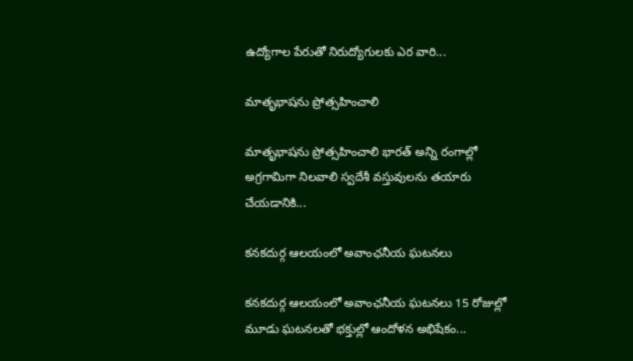ఉద్యోగాల పేరుతో నిరుద్యోగులకు ఎర‌ వారి...

మాతృభాషను ప్రోత్సహించాలి

మాతృభాషను ప్రోత్సహించాలి భారత్ అన్ని రంగాల్లో అగ్రగామిగా నిలవాలి స్వదేశీ వస్తువులను తయారు చేయడానికి...

కనకదుర్గ ఆలయంలో అవాంఛనీయ ఘటనలు

కనకదుర్గ ఆలయంలో అవాంఛనీయ ఘటనలు 15 రోజుల్లో మూడు ఘటనలతో భక్తుల్లో ఆందోళన అభిషేకం...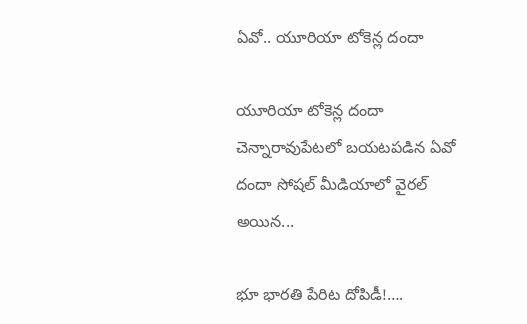ఏవో.. యూరియా టోకెన్ల దందా

యూరియా టోకెన్ల దందా చెన్నారావుపేట‌లో బ‌య‌ట‌ప‌డిన ఏవో దందా సోషల్ మీడియాలో వైరల్ అయిన...

భూ భారతి పేరిట దోపిడీ!….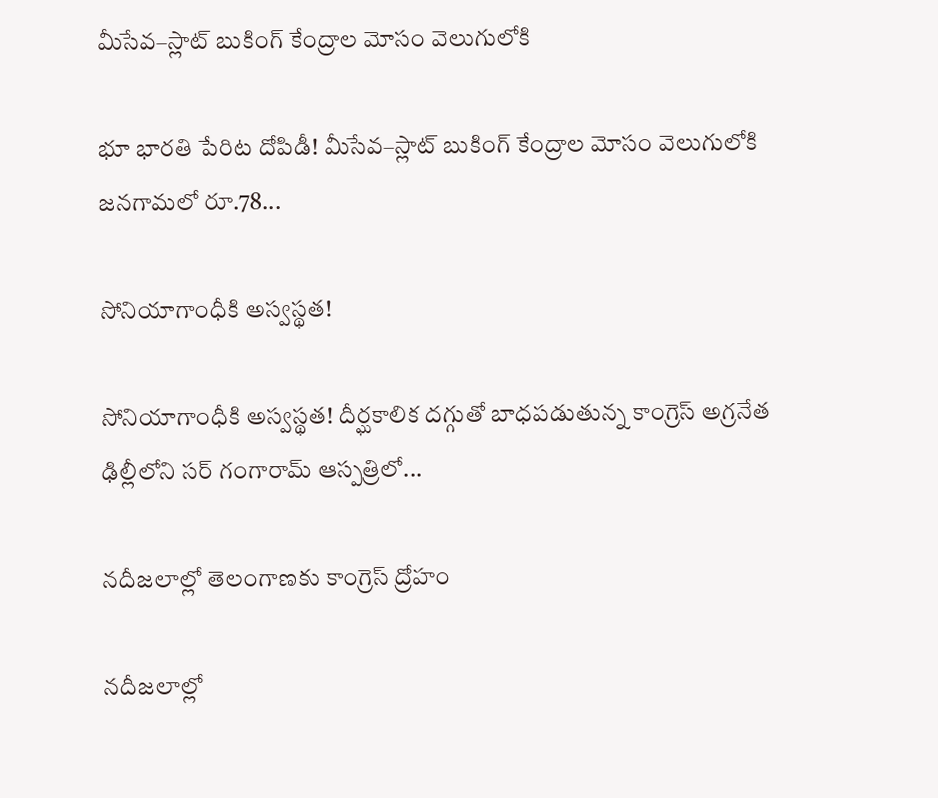మీసేవ–స్లాట్ బుకింగ్ కేంద్రాల మోసం వెలుగులోకి

భూ భారతి పేరిట దోపిడీ! మీసేవ–స్లాట్ బుకింగ్ కేంద్రాల మోసం వెలుగులోకి జనగామలో రూ.78...

సోనియాగాంధీకి అస్వస్థత!

సోనియాగాంధీకి అస్వస్థత! దీర్ఘకాలిక దగ్గుతో బాధపడుతున్న కాంగ్రెస్ అగ్రనేత ఢిల్లీలోని సర్ గంగారామ్ ఆస్పత్రిలో...

నదీజలాల్లో తెలంగాణ‌కు కాంగ్రెస్ ద్రోహం

నదీజలాల్లో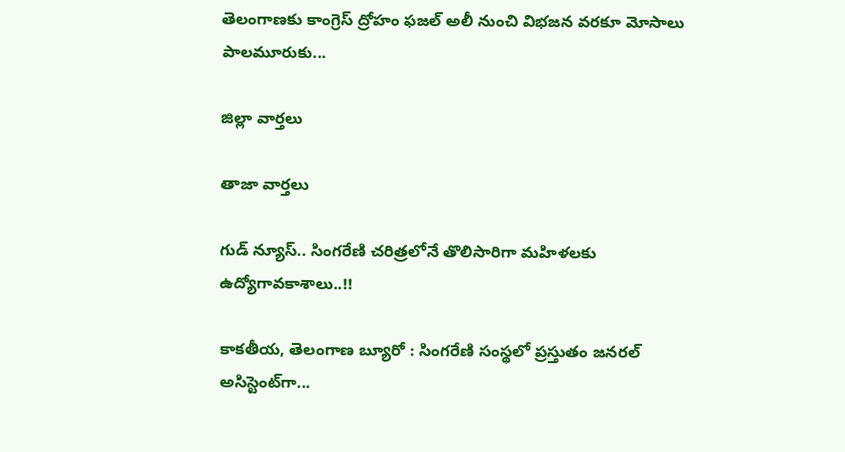తెలంగాణ‌కు కాంగ్రెస్ ద్రోహం ఫజల్‌ అలీ నుంచి విభజన వరకూ మోసాలు పాలమూరుకు...

జిల్లా వార్త‌లు

తాజా వార్త‌లు

గుడ్ న్యూస్.. సింగరేణి చరిత్రలోనే తొలిసారిగా మ‌హిళ‌ల‌కు ఉద్యోగావ‌కాశాలు..!!

కాక‌తీయ‌, తెలంగాణ బ్యూరో : సింగరేణి సంస్థలో ప్రస్తుతం జనరల్ అసిస్టెంట్‌గా...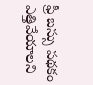ఫ్రీ బస్సు పథకం ఎత్తివేయాలని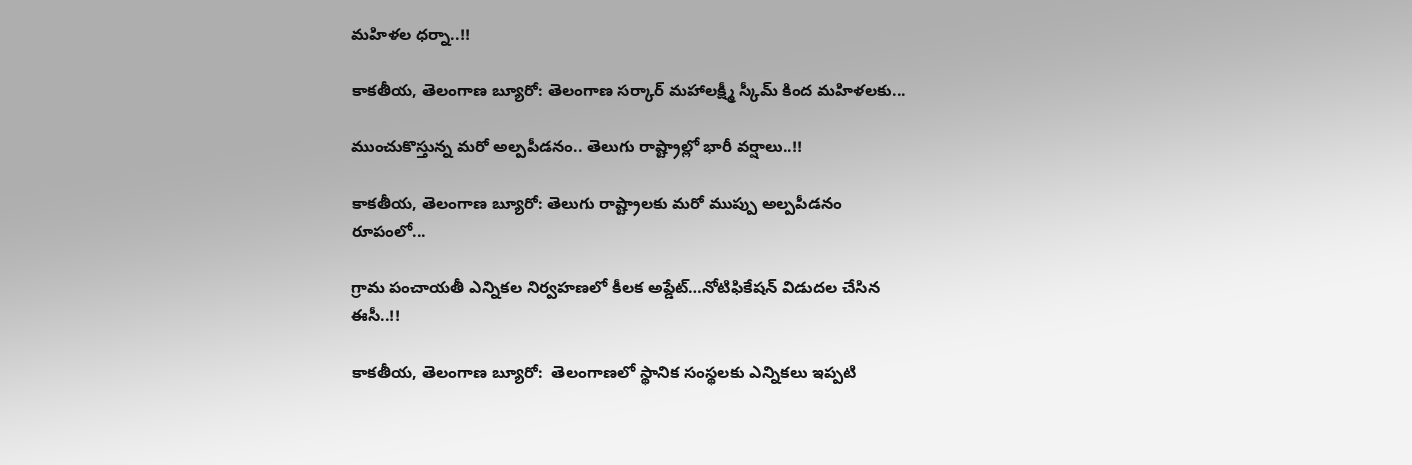మహిళల ధర్నా..!!

కాకతీయ, తెలంగాణ బ్యూరో: తెలంగాణ సర్కార్ మహాలక్ష్మీ స్కీమ్ కింద మహిళలకు...

ముంచుకొస్తున్న మరో అల్పపీడనం.. తెలుగు రాష్ట్రాల్లో భారీ వర్షాలు..!!

కాకతీయ, తెలంగాణ బ్యూరో: తెలుగు రాష్ట్రాలకు మరో ముప్పు అల్పపీడనం రూపంలో...

గ్రామ పంచాయ‌తీ ఎన్నిక‌ల నిర్వ‌హ‌ణ‌లో కీల‌క అప్డేట్‌…నోటిఫికేషన్ విడుదల చేసిన ఈసీ..!!

కాకతీయ, తెలంగాణ బ్యూరో:  తెలంగాణలో స్థానిక సంస్థలకు ఎన్నికలు ఇప్పటి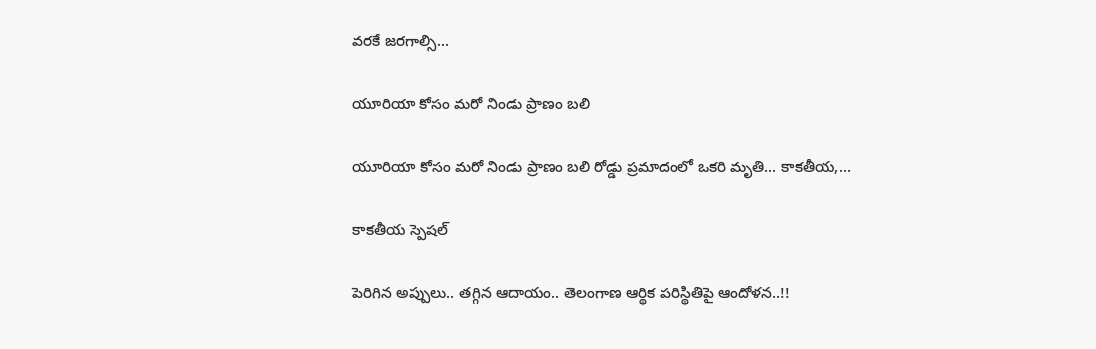వరకే జరగాల్సి...

యూరియా కోసం మరో నిండు ప్రాణం బలి

యూరియా కోసం మరో నిండు ప్రాణం బలి రోడ్డు ప్రమాదంలో ఒకరి మృతి... కాకతీయ,...

కాక‌తీయ స్పెష‌ల్‌

పెరిగిన అప్పులు.. తగ్గిన ఆదాయం.. తెలంగాణ ఆర్థిక పరిస్థితిపై ఆందోళన..!!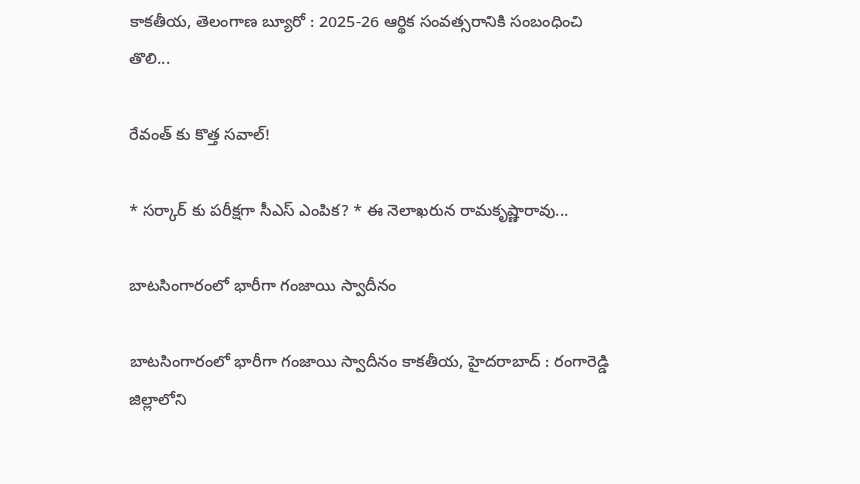కాకతీయ, తెలంగాణ బ్యూరో : 2025-26 ఆర్థిక సంవత్సరానికి సంబంధించి తొలి...

రేవంత్ కు కొత్త సవాల్!

* సర్కార్ కు పరీక్షగా సీఎస్ ఎంపిక? * ఈ నెలాఖరున రామకృష్ణారావు...

బాటసింగారంలో భారీగా గంజాయి స్వాదీనం

బాటసింగారంలో భారీగా గంజాయి స్వాదీనం కాక‌తీయ‌, హైదరాబాద్ : రంగారెడ్డి జిల్లాలోని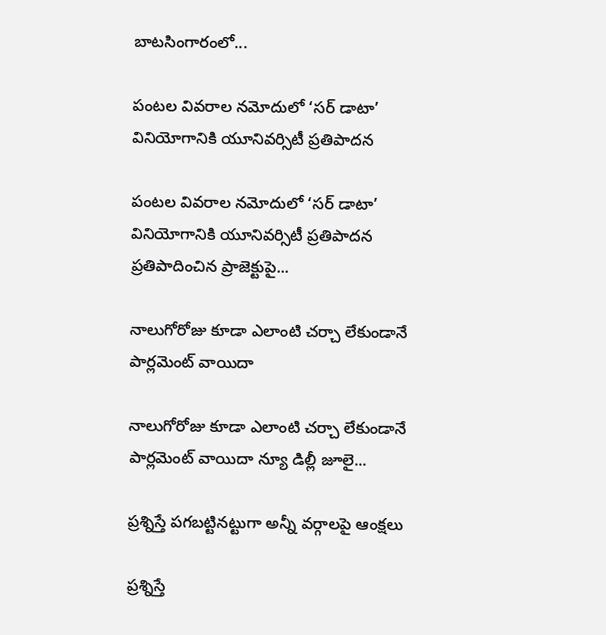బాటసింగారంలో...

పంటల వివరాల నమోదులో ‘సర్ డాటా’ వినియోగానికి యూనివర్సిటీ ప్రతిపాదన

పంటల వివరాల నమోదులో ‘సర్ డాటా’ వినియోగానికి యూనివర్సిటీ ప్రతిపాదన ప్రతిపాదించిన ప్రాజెక్టుపై...

నాలుగోరోజు కూడా ఎలాంటి చర్చా లేకుండానే పార్లమెంట్ వాయిదా

నాలుగోరోజు కూడా ఎలాంటి చర్చా లేకుండానే పార్లమెంట్ వాయిదా న్యూ డిల్లీ జూలై...

ప్రశ్నిస్తే పగబట్టినట్టుగా అన్నీ వర్గాలపై ఆంక్షలు

ప్రశ్నిస్తే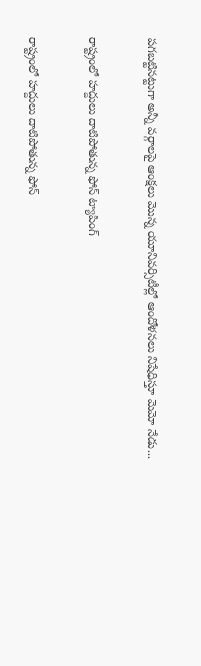పగబట్టినట్టుగా అన్నీ వర్గాలపై ఆంక్షలు మొన్న యూనివర్సిటీల్లో ఆందోళనలు నిషేధిస్తూ మెమో నేడు...

రాష్ట్రంలో హద్దులు దాటిపోతున్న ఫోన్‌ ట్యాపింగ్‌

రాష్ట్రంలో హద్దులు దాటిపోతున్న ఫోన్‌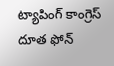ట్యాపింగ్‌ కాంగ్రెస్‌ దూత ఫోన్‌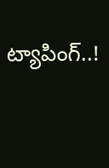ట్యాపింగ్‌..!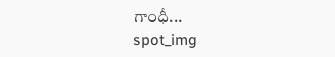గాంధీ...
spot_img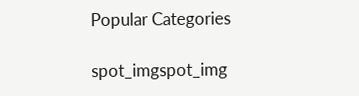Popular Categories

spot_imgspot_img